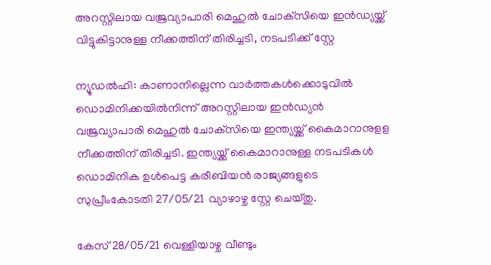അറസ്റ്റിലായ വജ്രവ്യാപാരി മെഹുല്‍ ചോക്‌സിയെ ഇന്‍ഡ്യയ്ക്ക് വിട്ടുകിട്ടാനുള്ള നീക്കത്തിന് തിരിച്ചടി, നടപടിക്ക് സ്റ്റേ

ന്യൂഡല്‍ഹി: കാണാനില്ലെന്ന വാര്‍ത്തകള്‍ക്കൊടുവില്‍ ഡൊമിനിക്കയില്‍നിന്ന് അറസ്റ്റിലായ ഇന്‍ഡ്യന്‍ വജ്രവ്യാപാരി മെഹുല്‍ ചോക്‌സിയെ ഇന്ത്യയ്ക്ക് കൈമാറാനുളള നീക്കത്തിന് തിരിച്ചടി. ഇന്ത്യയ്ക്ക് കൈമാറാനുള്ള നടപടികള്‍ ഡൊമിനിക ഉള്‍പെട്ട കരീബിയന്‍ രാജ്യങ്ങളുടെ സുപ്രീംകോടതി 27/05/21 വ്യാഴാഴ്ച സ്റ്റേ ചെയ്തു.

കേസ് 28/05/21 വെള്ളിയാഴ്ച വീണ്ടും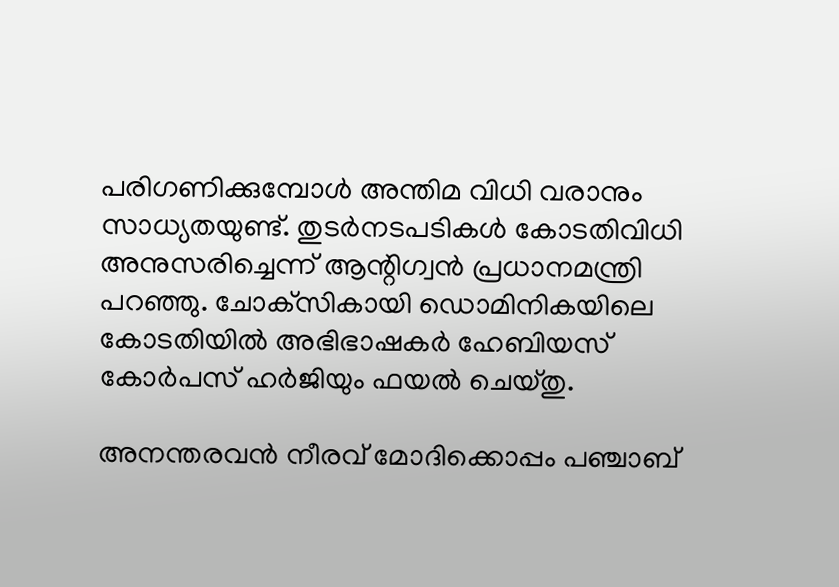പരിഗണിക്കുമ്പോള്‍ അന്തിമ വിധി വരാനും സാധ്യതയുണ്ട്. തുടര്‍നടപടികള്‍ കോടതിവിധി അനുസരിച്ചെന്ന് ആന്റിഗ്വന്‍ പ്രധാനമന്ത്രി പറഞ്ഞു. ചോക്‌സികായി ഡൊമിനികയിലെ കോടതിയില്‍ അഭിഭാഷകര്‍ ഹേബിയസ് കോര്‍പസ് ഹര്‍ജിയും ഫയല്‍ ചെയ്തു.

അനന്തരവന്‍ നീരവ് മോദിക്കൊപ്പം പഞ്ചാബ്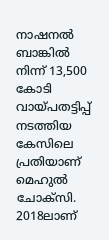നാഷനല്‍ ബാങ്കില്‍ നിന്ന് 13,500 കോടി വായ്പതട്ടിപ്പ് നടത്തിയ കേസിലെ പ്രതിയാണ് മെഹുല്‍ ചോക്‌സി. 2018ലാണ്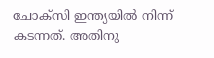ചോക്‌സി ഇന്ത്യയില്‍ നിന്ന് കടന്നത്. അതിനു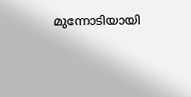മുന്നോടിയായി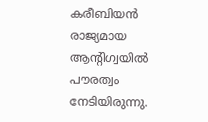കരീബിയന്‍ രാജ്യമായ ആന്റിഗ്വയില്‍ പൗരത്വം നേടിയിരുന്നു.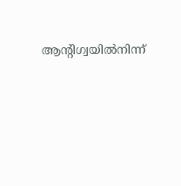ആന്റിഗ്വയില്‍നിന്ന്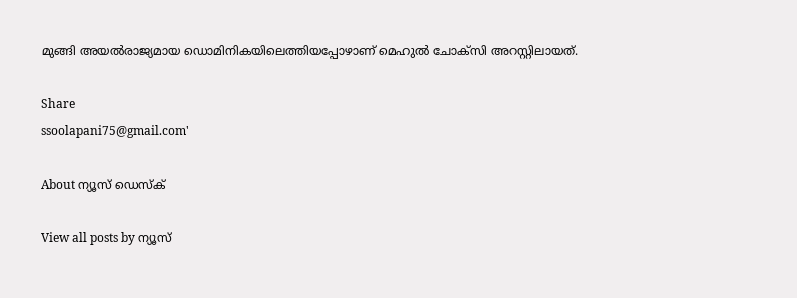മുങ്ങി അയല്‍രാജ്യമായ ഡൊമിനികയിലെത്തിയപ്പോഴാണ് മെഹുല്‍ ചോക്‌സി അറസ്റ്റിലായത്.

Share
ssoolapani75@gmail.com'

About ന്യൂസ് ഡെസ്ക്

View all posts by ന്യൂസ്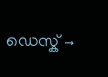ഡെസ്ക് →